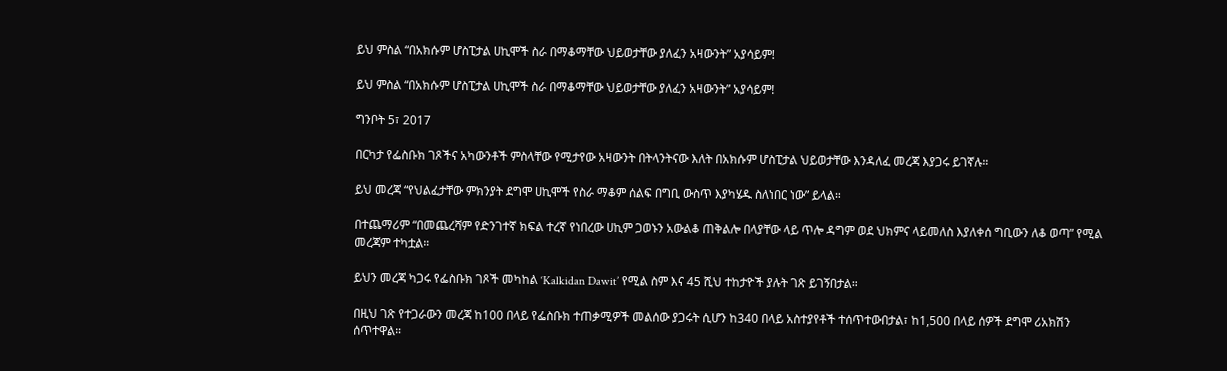ይህ ምስል “በአክሱም ሆስፒታል ሀኪሞች ስራ በማቆማቸው ህይወታቸው ያለፈን አዛውንት” አያሳይም!

ይህ ምስል “በአክሱም ሆስፒታል ሀኪሞች ስራ በማቆማቸው ህይወታቸው ያለፈን አዛውንት” አያሳይም!

ግንቦት 5፣ 2017

በርካታ የፌስቡክ ገጾችና አካውንቶች ምስላቸው የሚታየው አዛውንት በትላንትናው እለት በአክሱም ሆስፒታል ህይወታቸው እንዳለፈ መረጃ እያጋሩ ይገኛሉ።

ይህ መረጃ “የህልፈታቸው ምክንያት ደግሞ ሀኪሞች የስራ ማቆም ሰልፍ በግቢ ውስጥ እያካሄዱ ስለነበር ነው” ይላል።

በተጨማሪም “በመጨረሻም የድንገተኛ ክፍል ተረኛ የነበረው ሀኪም ጋወኑን አውልቆ ጠቅልሎ በላያቸው ላይ ጥሎ ዳግም ወደ ህክምና ላይመለስ እያለቀሰ ግቢውን ለቆ ወጣ” የሚል መረጃም ተካቷል።

ይህን መረጃ ካጋሩ የፌስቡክ ገጾች መካከል ‘Kalkidan Dawit’ የሚል ስም እና 45 ሺህ ተከታዮች ያሉት ገጽ ይገኝበታል።

በዚህ ገጽ የተጋራውን መረጃ ከ100 በላይ የፌስቡክ ተጠቃሚዎች መልሰው ያጋሩት ሲሆን ከ340 በላይ አስተያየቶች ተሰጥተውበታል፣ ከ1,500 በላይ ሰዎች ደግሞ ሪአክሽን ሰጥተዋል።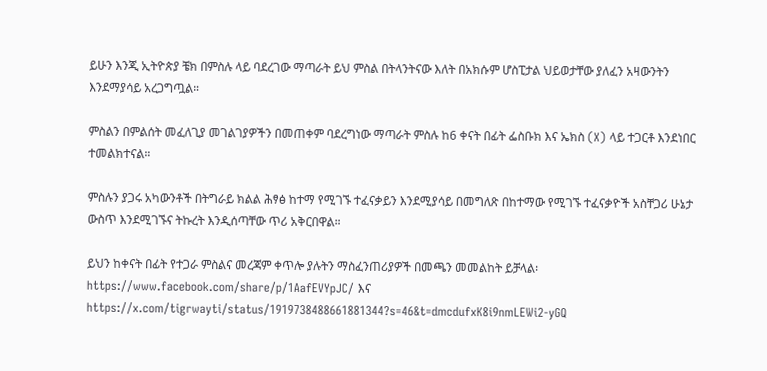ይሁን እንጂ ኢትዮጵያ ቼክ በምስሉ ላይ ባደረገው ማጣራት ይህ ምስል በትላንትናው እለት በአክሱም ሆስፒታል ህይወታቸው ያለፈን አዛውንትን እንደማያሳይ አረጋግጧል።

ምስልን በምልሰት መፈለጊያ መገልገያዎችን በመጠቀም ባደረግነው ማጣራት ምስሉ ከ6 ቀናት በፊት ፌስቡክ እና ኤክስ (X) ላይ ተጋርቶ እንደነበር ተመልክተናል።

ምስሉን ያጋሩ አካውንቶች በትግራይ ክልል ሕፃፅ ከተማ የሚገኙ ተፈናቃይን እንደሚያሳይ በመግለጽ በከተማው የሚገኙ ተፈናቃዮች አስቸጋሪ ሁኔታ ውስጥ እንደሚገኙና ትኩረት እንዲሰጣቸው ጥሪ አቅርበዋል።

ይህን ከቀናት በፊት የተጋራ ምስልና መረጃም ቀጥሎ ያሉትን ማስፈንጠሪያዎች በመጫን መመልከት ይቻላል፡ https://www.facebook.com/share/p/1AafEVYpJC/ እና https://x.com/tigrwayti/status/1919738488661881344?s=46&t=dmcdufxK8i9nmLEWi2-yGQ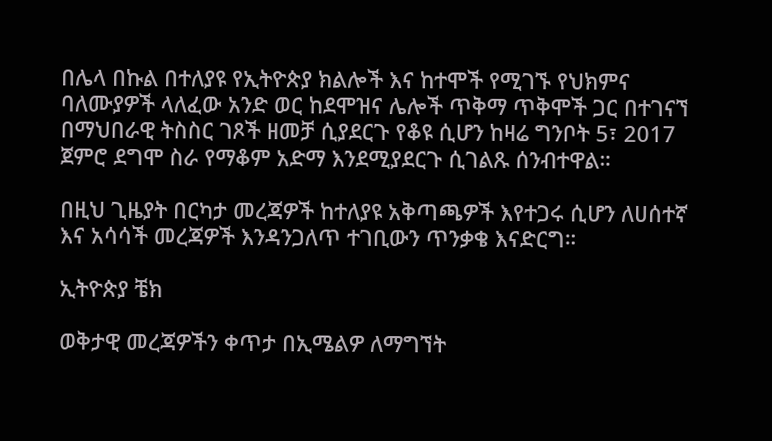በሌላ በኩል በተለያዩ የኢትዮጵያ ክልሎች እና ከተሞች የሚገኙ የህክምና ባለሙያዎች ላለፈው አንድ ወር ከደሞዝና ሌሎች ጥቅማ ጥቅሞች ጋር በተገናኘ በማህበራዊ ትስስር ገጾች ዘመቻ ሲያደርጉ የቆዩ ሲሆን ከዛሬ ግንቦት 5፣ 2017 ጀምሮ ደግሞ ስራ የማቆም አድማ እንደሚያደርጉ ሲገልጹ ሰንብተዋል።

በዚህ ጊዜያት በርካታ መረጃዎች ከተለያዩ አቅጣጫዎች እየተጋሩ ሲሆን ለሀሰተኛ እና አሳሳች መረጃዎች እንዳንጋለጥ ተገቢውን ጥንቃቄ እናድርግ።

ኢትዮጵያ ቼክ

ወቅታዊ መረጃዎችን ቀጥታ በኢሜልዎ ለማግኘት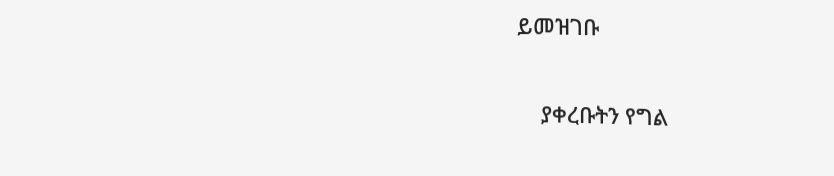ይመዝገቡ

    ያቀረቡትን የግል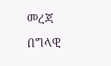መረጃ በግላዊ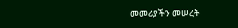መመሪያችን መሠረት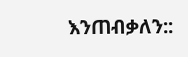እንጠብቃለን::